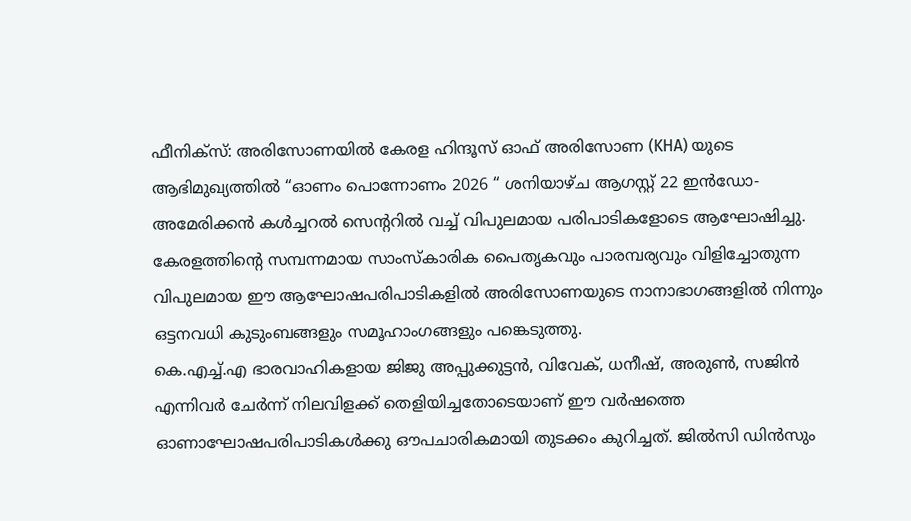ഫീനിക്സ്: അരിസോണയിൽ കേരള ഹിന്ദൂസ് ഓഫ് അരിസോണ (KHA) യുടെ ആഭിമുഖ്യത്തിൽ “ഓണം പൊന്നോണം 2026 “ ശനിയാഴ്ച ആഗസ്റ്റ് 22 ഇൻഡോ-അമേരിക്കൻ കൾച്ചറൽ സെന്ററിൽ വച്ച് വിപുലമായ പരിപാടികളോടെ ആഘോഷിച്ചു. കേരളത്തിന്റെ സമ്പന്നമായ സാംസ്കാരിക പൈതൃകവും പാരമ്പര്യവും വിളിച്ചോതുന്ന വിപുലമായ ഈ ആഘോഷപരിപാടികളിൽ അരിസോണയുടെ നാനാഭാഗങ്ങളിൽ നിന്നും ഒട്ടനവധി കുടുംബങ്ങളും സമൂഹാംഗങ്ങളും പങ്കെടുത്തു.
കെ.എച്ച്.എ ഭാരവാഹികളായ ജിജു അപ്പുക്കുട്ടൻ, വിവേക്, ധനീഷ്, അരുൺ, സജിൻ എന്നിവർ ചേർന്ന് നിലവിളക്ക് തെളിയിച്ചതോടെയാണ് ഈ വർഷത്തെ ഓണാഘോഷപരിപാടികൾക്കു ഔപചാരികമായി തുടക്കം കുറിച്ചത്. ജിൽസി ഡിൻസും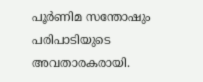പൂർണിമ സന്തോഷും പരിപാടിയുടെ അവതാരകരായി.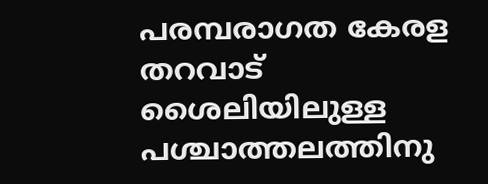പരമ്പരാഗത കേരള തറവാട് ശൈലിയിലുള്ള പശ്ചാത്തലത്തിനു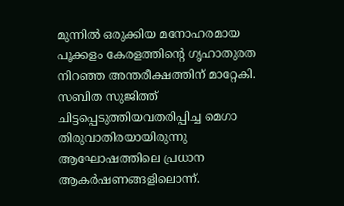മുന്നിൽ ഒരുക്കിയ മനോഹരമായ പൂക്കളം കേരളത്തിന്റെ ഗൃഹാതുരത നിറഞ്ഞ അന്തരീക്ഷത്തിന് മാറ്റേകി.
സബിത സുജിത്ത് ചിട്ടപ്പെടുത്തിയവതരിപ്പിച്ച മെഗാ തിരുവാതിരയായിരുന്നു ആഘോഷത്തിലെ പ്രധാന ആകർഷണങ്ങളിലൊന്ന്.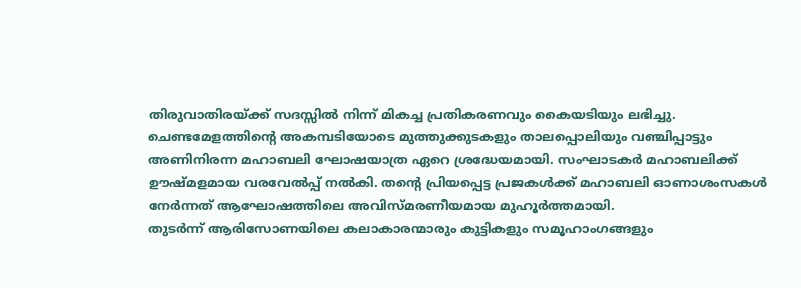തിരുവാതിരയ്ക്ക് സദസ്സിൽ നിന്ന് മികച്ച പ്രതികരണവും കൈയടിയും ലഭിച്ചു.
ചെണ്ടമേളത്തിന്റെ അകമ്പടിയോടെ മുത്തുക്കുടകളും താലപ്പൊലിയും വഞ്ചിപ്പാട്ടും അണിനിരന്ന മഹാബലി ഘോഷയാത്ര ഏറെ ശ്രദ്ധേയമായി. സംഘാടകർ മഹാബലിക്ക് ഊഷ്മളമായ വരവേൽപ്പ് നൽകി. തന്റെ പ്രിയപ്പെട്ട പ്രജകൾക്ക് മഹാബലി ഓണാശംസകൾ നേർന്നത് ആഘോഷത്തിലെ അവിസ്മരണീയമായ മുഹൂർത്തമായി.
തുടർന്ന് ആരിസോണയിലെ കലാകാരന്മാരും കുട്ടികളും സമൂഹാംഗങ്ങളും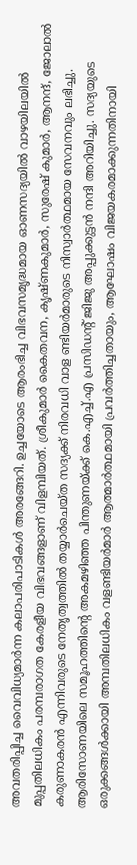അവതരിപ്പിച്ച വൈവിധ്യമാർന്ന കലാപരിപാടികൾ അരങ്ങേറി. ഉച്ചയോടെ ആരംഭിച്ച വിഭവസമൃദ്ധമായ ഓണസദ്യയിൽ വാഴയിലയിൽ മുപ്പതിലധികം പരമ്പരാഗത കേരളീയ വിഭവങ്ങളാണ് വിളമ്പിയത്. ശ്രീകുമാർ കൈതവന, കൃഷ്ണകുമാർ, സുരേഷ് കുമാർ, ആനന്ദ്, ജോലാൽ കരുണാകരൻ എന്നിവരുടെ നേതൃത്വത്തിൽ തയ്യാർചെയ്ത സദ്യക്ക് നിരവധി വാള ണ്ടിയർമാരുടെ നിസ്വാർത്ഥമായ സേവനവും ലഭിച്ചു.
ആരിസോണയിലെ സമൂഹത്തിന്റെ അകമഴിഞ്ഞ പിന്തുണയ്ക്ക് കെ.എച്ച്.എ പ്രസിഡന്റ് ജിജു അപ്പുക്കുട്ടൻ നന്ദി അറിയിച്ചു. സദ്യയുടെ ഒരുക്കങ്ങൾക്കായി അമ്പതിലധികം വളണ്ടിയർമാർ ആത്മാർത്ഥമായി പ്രവർത്തിച്ചതായും, ആഘോഷം വിജയകരമാക്കുന്നതിനായി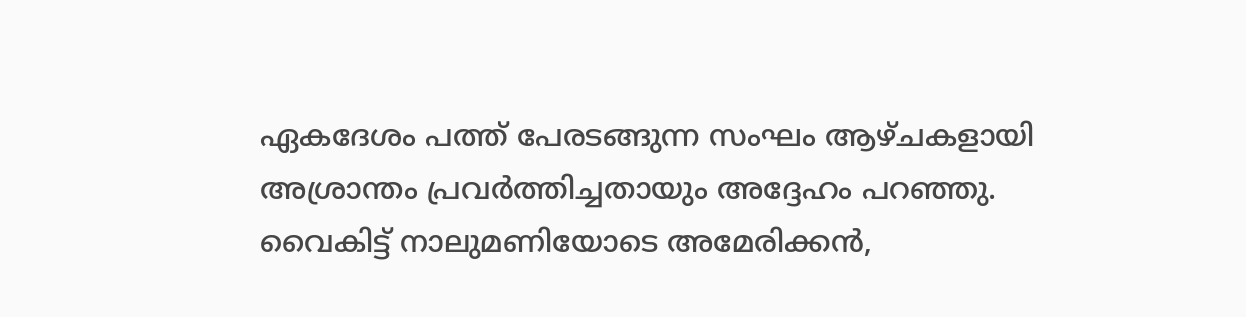ഏകദേശം പത്ത് പേരടങ്ങുന്ന സംഘം ആഴ്ചകളായി അശ്രാന്തം പ്രവർത്തിച്ചതായും അദ്ദേഹം പറഞ്ഞു.
വൈകിട്ട് നാലുമണിയോടെ അമേരിക്കൻ,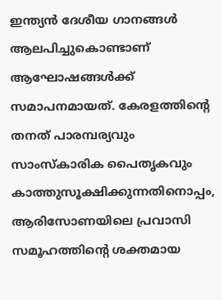ഇന്ത്യൻ ദേശീയ ഗാനങ്ങൾ ആലപിച്ചുകൊണ്ടാണ് ആഘോഷങ്ങൾക്ക് സമാപനമായത്. കേരളത്തിന്റെ തനത് പാരമ്പര്യവും സാംസ്കാരിക പൈതൃകവും കാത്തുസൂക്ഷിക്കുന്നതിനൊപ്പം, ആരിസോണയിലെ പ്രവാസി സമൂഹത്തിന്റെ ശക്തമായ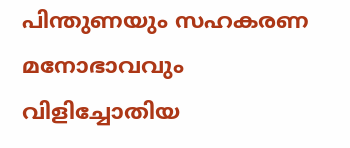പിന്തുണയും സഹകരണ മനോഭാവവും വിളിച്ചോതിയ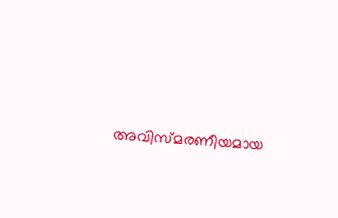അവിസ്മരണീയമായ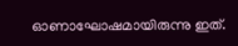ഓണാഘോഷമായിരുന്നു ഇത്.